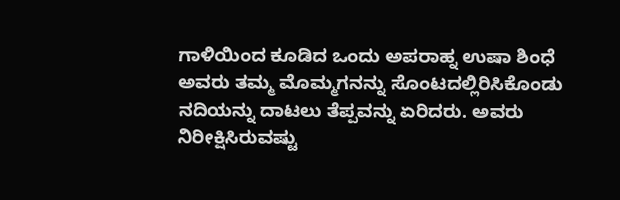ಗಾಳಿಯಿಂದ ಕೂಡಿದ ಒಂದು ಅಪರಾಹ್ನ ಉಷಾ ಶಿಂಧೆ ಅವರು ತಮ್ಮ ಮೊಮ್ಮಗನನ್ನು ಸೊಂಟದಲ್ಲಿರಿಸಿಕೊಂಡು ನದಿಯನ್ನು ದಾಟಲು ತೆಪ್ಪವನ್ನು ಏರಿದರು. ಅವರು ನಿರೀಕ್ಷಿಸಿರುವಷ್ಟು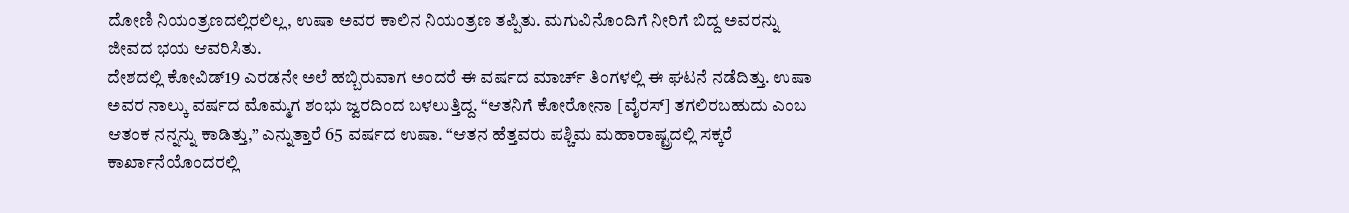ದೋಣಿ ನಿಯಂತ್ರಣದಲ್ಲಿರಲಿಲ್ಲ, ಉಷಾ ಅವರ ಕಾಲಿನ ನಿಯಂತ್ರಣ ತಪ್ಪಿತು. ಮಗುವಿನೊಂದಿಗೆ ನೀರಿಗೆ ಬಿದ್ದ ಅವರನ್ನು ಜೀವದ ಭಯ ಆವರಿಸಿತು.
ದೇಶದಲ್ಲಿ ಕೋವಿಡ್19 ಎರಡನೇ ಅಲೆ ಹಬ್ಬಿರುವಾಗ ಅಂದರೆ ಈ ವರ್ಷದ ಮಾರ್ಚ್ ತಿಂಗಳಲ್ಲಿ ಈ ಘಟನೆ ನಡೆದಿತ್ತು. ಉಷಾ ಅವರ ನಾಲ್ಕು ವರ್ಷದ ಮೊಮ್ಮಗ ಶಂಭು ಜ್ವರದಿಂದ ಬಳಲುತ್ತಿದ್ದ. “ಆತನಿಗೆ ಕೋರೋನಾ [ವೈರಸ್] ತಗಲಿರಬಹುದು ಎಂಬ ಆತಂಕ ನನ್ನನ್ನು ಕಾಡಿತ್ತು,” ಎನ್ನುತ್ತಾರೆ 65 ವರ್ಷದ ಉಷಾ. “ಆತನ ಹೆತ್ತವರು ಪಶ್ಚಿಮ ಮಹಾರಾಷ್ಟ್ರದಲ್ಲಿ ಸಕ್ಕರೆ ಕಾರ್ಖಾನೆಯೊಂದರಲ್ಲಿ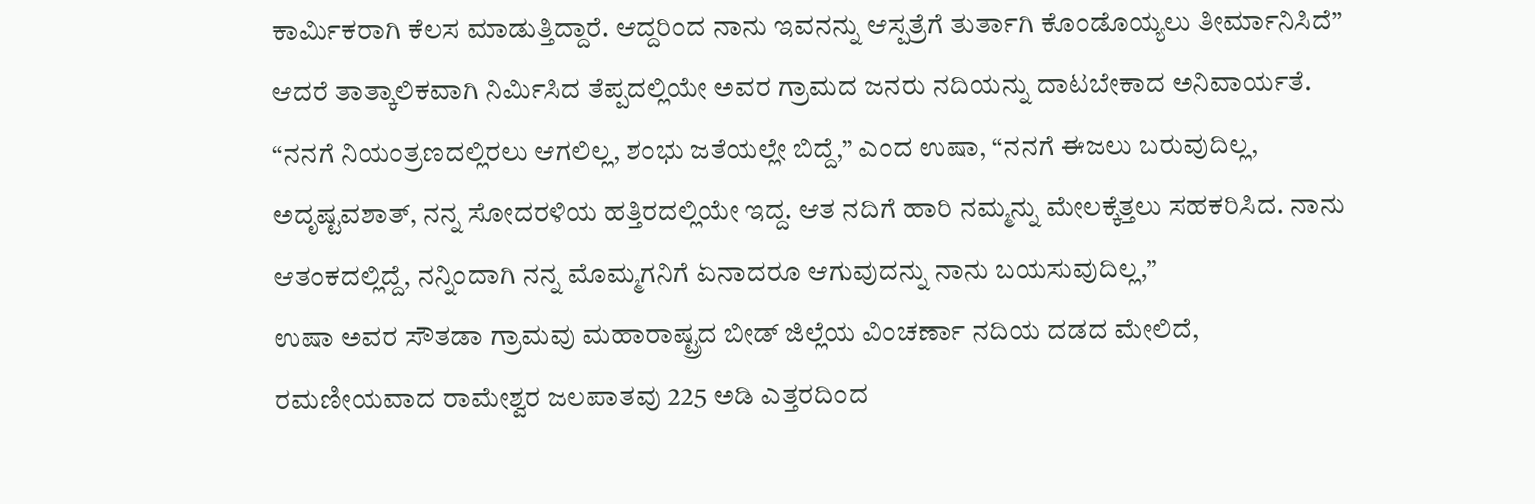ಕಾರ್ಮಿಕರಾಗಿ ಕೆಲಸ ಮಾಡುತ್ತಿದ್ದಾರೆ. ಆದ್ದರಿಂದ ನಾನು ಇವನನ್ನು ಆಸ್ಪತ್ರೆಗೆ ತುರ್ತಾಗಿ ಕೊಂಡೊಯ್ಯಲು ತೀರ್ಮಾನಿಸಿದೆ”
ಆದರೆ ತಾತ್ಕಾಲಿಕವಾಗಿ ನಿರ್ಮಿಸಿದ ತೆಪ್ಪದಲ್ಲಿಯೇ ಅವರ ಗ್ರಾಮದ ಜನರು ನದಿಯನ್ನು ದಾಟಬೇಕಾದ ಅನಿವಾರ್ಯತೆ. “ನನಗೆ ನಿಯಂತ್ರಣದಲ್ಲಿರಲು ಆಗಲಿಲ್ಲ, ಶಂಭು ಜತೆಯಲ್ಲೇ ಬಿದ್ದೆ,” ಎಂದ ಉಷಾ, “ನನಗೆ ಈಜಲು ಬರುವುದಿಲ್ಲ, ಅದೃಷ್ಟವಶಾತ್, ನನ್ನ ಸೋದರಳಿಯ ಹತ್ತಿರದಲ್ಲಿಯೇ ಇದ್ದ. ಆತ ನದಿಗೆ ಹಾರಿ ನಮ್ಮನ್ನು ಮೇಲಕ್ಕೆತ್ತಲು ಸಹಕರಿಸಿದ. ನಾನು ಆತಂಕದಲ್ಲಿದ್ದೆ, ನನ್ನಿಂದಾಗಿ ನನ್ನ ಮೊಮ್ಮಗನಿಗೆ ಏನಾದರೂ ಆಗುವುದನ್ನು ನಾನು ಬಯಸುವುದಿಲ್ಲ,”
ಉಷಾ ಅವರ ಸೌತಡಾ ಗ್ರಾಮವು ಮಹಾರಾಷ್ಟ್ರದ ಬೀಡ್ ಜಿಲ್ಲೆಯ ವಿಂಚರ್ಣಾ ನದಿಯ ದಡದ ಮೇಲಿದೆ, ರಮಣೀಯವಾದ ರಾಮೇಶ್ವರ ಜಲಪಾತವು 225 ಅಡಿ ಎತ್ತರದಿಂದ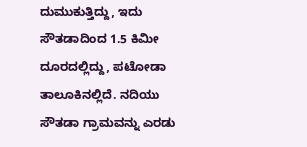ದುಮುಕುತ್ತಿದ್ದು, ಇದು ಸೌತಡಾದಿಂದ 1.5 ಕಿಮೀ ದೂರದಲ್ಲಿದ್ದು, ಪಟೋಡಾ ತಾಲೂಕಿನಲ್ಲಿದೆ. ನದಿಯು ಸೌತಡಾ ಗ್ರಾಮವನ್ನು ಎರಡು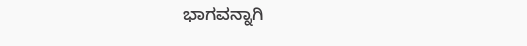ಭಾಗವನ್ನಾಗಿ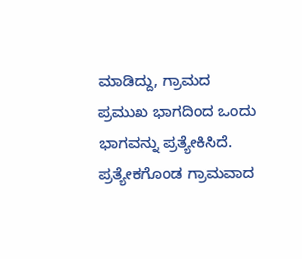ಮಾಡಿದ್ದು, ಗ್ರಾಮದ ಪ್ರಮುಖ ಭಾಗದಿಂದ ಒಂದು ಭಾಗವನ್ನು ಪ್ರತ್ಯೇಕಿಸಿದೆ. ಪ್ರತ್ಯೇಕಗೊಂಡ ಗ್ರಾಮವಾದ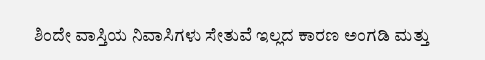ಶಿಂದೇ ವಾಸ್ತಿಯ ನಿವಾಸಿಗಳು ಸೇತುವೆ ಇಲ್ಲದ ಕಾರಣ ಅಂಗಡಿ ಮತ್ತು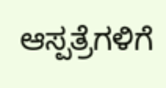ಆಸ್ಪತ್ರೆಗಳಿಗೆ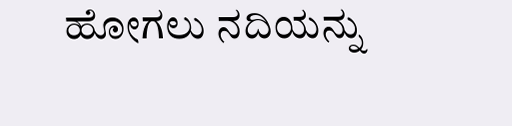ಹೋಗಲು ನದಿಯನ್ನು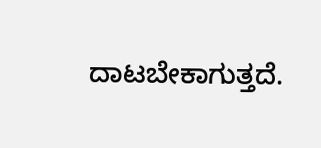ದಾಟಬೇಕಾಗುತ್ತದೆ.